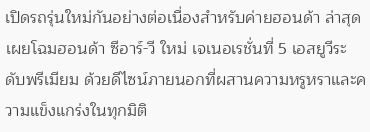เปิดรถรุ่นใหม่กันอย่างต่อเนื่องสำหรับค่ายฮอนด้า ล่าสุดเผยโฉมฮอนด้า ซีอาร์-วี ใหม่ เจเนอเรชั่นที่ 5 เอสยูวีระดับพรีเมียม ด้วยดีไซน์ภายนอกที่ผสานความหรูหราและความแข็งแกร่งในทุกมิติ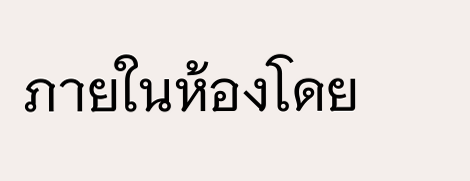ภายในห้องโดย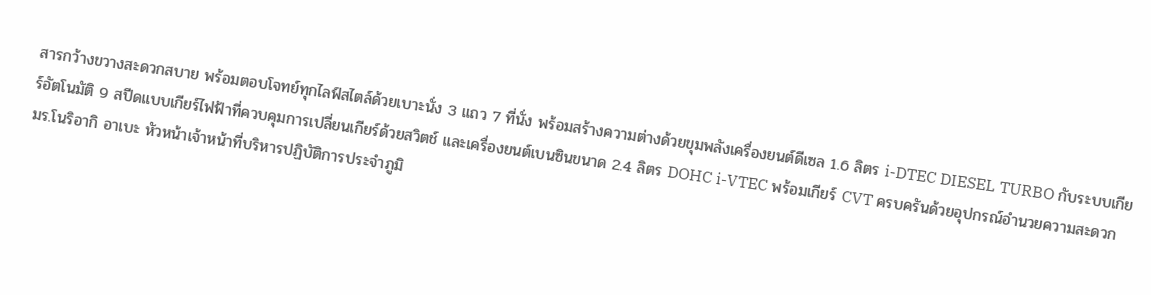สารกว้างขวางสะดวกสบาย พร้อมตอบโจทย์ทุกไลฟ์สไตล์ด้วยเบาะนั่ง 3 แถว 7 ที่นั่ง พร้อมสร้างความต่างด้วยขุมพลังเครื่องยนต์ดีเซล 1.6 ลิตร i-DTEC DIESEL TURBO กับระบบเกียร์อัตโนมัติ 9 สปีดแบบเกียร์ไฟฟ้าที่ควบคุมการเปลี่ยนเกียร์ด้วยสวิตช์ และเครื่องยนต์เบนซินขนาด 2.4 ลิตร DOHC i-VTEC พร้อมเกียร์ CVT ครบครันด้วยอุปกรณ์อำนวยความสะดวก
มร.โนริอากิ อาเบะ หัวหน้าเจ้าหน้าที่บริหารปฏิบัติการประจำภูมิ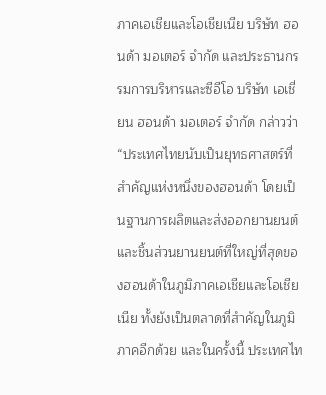ภาคเอเชียและโอเชียเนีย บริษัท ฮอนด้า มอเตอร์ จำกัด และประธานกรรมการบริหารและซีอีโอ บริษัท เอเชี่ยน ฮอนด้า มอเตอร์ จำกัด กล่าวว่า “ประเทศไทยนับเป็นยุทธศาสตร์ที่สำคัญแห่งหนึ่งของฮอนด้า โดยเป็นฐานการผลิตและส่งออกยานยนต์และชิ้นส่วนยานยนต์ที่ใหญ่ที่สุดของฮอนด้าในภูมิภาคเอเชียและโอเชียเนีย ทั้งยังเป็นตลาดที่สำคัญในภูมิภาคอีกด้วย และในครั้งนี้ ประเทศไท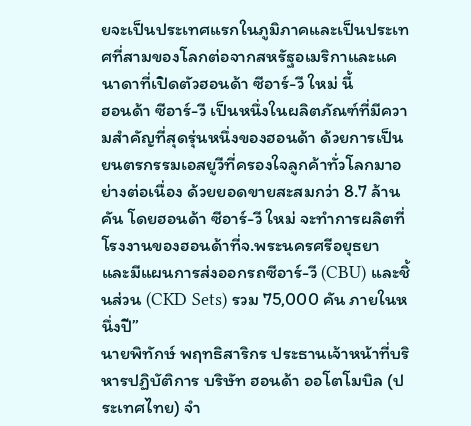ยจะเป็นประเทศแรกในภูมิภาคและเป็นประเทศที่สามของโลกต่อจากสหรัฐอเมริกาและแคนาดาที่เปิดตัวฮอนด้า ซีอาร์-วี ใหม่ นี้
ฮอนด้า ซีอาร์-วี เป็นหนึ่งในผลิตภัณฑ์ที่มีความสำคัญที่สุดรุ่นหนึ่งของฮอนด้า ด้วยการเป็นยนตรกรรมเอสยูวีที่ครองใจลูกค้าทั่วโลกมาอย่างต่อเนื่อง ด้วยยอดขายสะสมกว่า 8.7 ล้านคัน โดยฮอนด้า ซีอาร์-วี ใหม่ จะทำการผลิตที่โรงงานของฮอนด้าที่จ.พระนครศรีอยุธยา และมีแผนการส่งออกรถซีอาร์-วี (CBU) และชิ้นส่วน (CKD Sets) รวม 75,000 คัน ภายในหนึ่งปี”
นายพิทักษ์ พฤทธิสาริกร ประธานเจ้าหน้าที่บริหารปฏิบัติการ บริษัท ฮอนด้า ออโตโมบิล (ประเทศไทย) จำ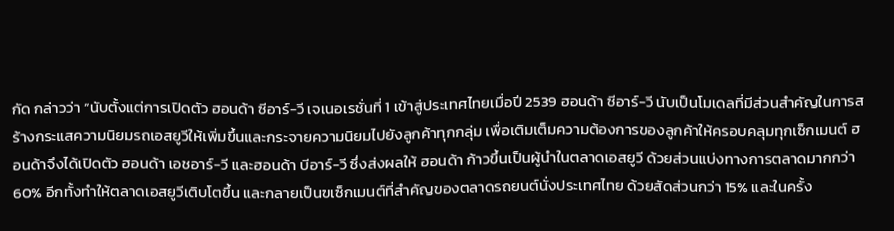กัด กล่าวว่า “นับตั้งแต่การเปิดตัว ฮอนด้า ซีอาร์-วี เจเนอเรชั่นที่ 1 เข้าสู่ประเทศไทยเมื่อปี 2539 ฮอนด้า ซีอาร์-วี นับเป็นโมเดลที่มีส่วนสำคัญในการสร้างกระแสความนิยมรถเอสยูวีให้เพิ่มขึ้นและกระจายความนิยมไปยังลูกค้าทุกกลุ่ม เพื่อเติมเต็มความต้องการของลูกค้าให้ครอบคลุมทุกเซ็กเมนต์ ฮอนด้าจึงได้เปิดตัว ฮอนด้า เอชอาร์-วี และฮอนด้า บีอาร์-วี ซึ่งส่งผลให้ ฮอนด้า ก้าวขึ้นเป็นผู้นำในตลาดเอสยูวี ด้วยส่วนแบ่งทางการตลาดมากกว่า 60% อีกทั้งทำให้ตลาดเอสยูวีเติบโตขึ้น และกลายเป็นฃเซ็กเมนต์ที่สำคัญของตลาดรถยนต์นั่งประเทศไทย ด้วยสัดส่วนกว่า 15% และในครั้ง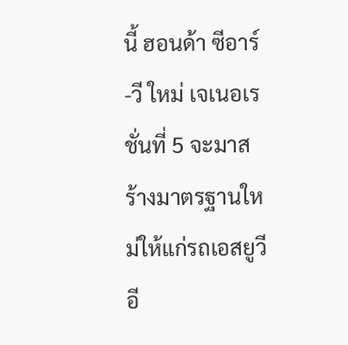นี้ ฮอนด้า ซีอาร์-วี ใหม่ เจเนอเรชั่นที่ 5 จะมาสร้างมาตรฐานใหม่ให้แก่รถเอสยูวีอี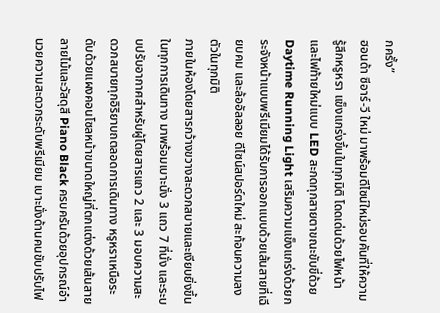กครั้ง”
ฮอนด้า ซีอาร์-วี ใหม่ มาพร้อมดีไซน์ใหม่รอบคันที่ให้ความรู้สึกหรูหรา แข็งแกร่งขึ้นในทุกมิติ โดดเด่นด้วยไฟหน้าและไฟท้ายใหม่แบบ LED สะกดทุกสายตาขณะขับขี่ด้วย Daytime Running Light เสริมความแข็งแกร่งด้วยกระจังหน้าแบบพรีเมียมได้รับการออกแบบด้วยเส้นสายที่เฉียบคม และล้ออัลลอย ดีไซน์สปอร์ตใหม่ สะท้อนความลงตัวในทุกมิติ
ภายในห้องโดยสารกว้างขวางสะดวกสบายและเงียบยิ่งขึ้นในทุกการเดินทาง มาพร้อมเบาะนั่ง 3 แถว 7 ที่นั่ง และระบบปรับอากาศสำหรับผู้โดยสารแถว 2 และ 3 มอบความสะดวกสบายทุกอิริยาบถตลอดการเดินทาง หรูหราเหนือระดับด้วยแผงคอนโซลหน้าขนาดใหญ่ที่ตกแต่งด้วยเส้นสายลายไม้และวัสดุสี Piano Black ครบครันด้วยอุปกรณ์อำนวยความสะดวกระดับพรีเมียม เบาะนั่งด้านคนขับปรับไฟ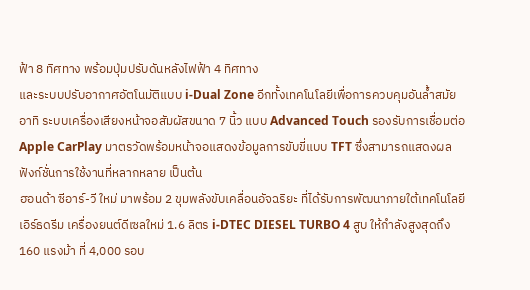ฟ้า 8 ทิศทาง พร้อมปุ่มปรับดันหลังไฟฟ้า 4 ทิศทาง
และระบบปรับอากาศอัตโนมัติแบบ i-Dual Zone อีกทั้งเทคโนโลยีเพื่อการควบคุมอันล้ำสมัย อาทิ ระบบเครื่องเสียงหน้าจอสัมผัสขนาด 7 นิ้ว แบบ Advanced Touch รองรับการเชื่อมต่อ Apple CarPlay มาตรวัดพร้อมหน้าจอแสดงข้อมูลการขับขี่แบบ TFT ซึ่งสามารถแสดงผลฟังก์ชั่นการใช้งานที่หลากหลาย เป็นต้น
ฮอนด้า ซีอาร์-วี ใหม่ มาพร้อม 2 ขุมพลังขับเคลื่อนอัจฉริยะ ที่ได้รับการพัฒนาภายใต้เทคโนโลยีเอิร์ธดรีม เครื่องยนต์ดีเซลใหม่ 1.6 ลิตร i-DTEC DIESEL TURBO 4 สูบ ให้กำลังสูงสุดถึง 160 แรงม้า ที่ 4,000 รอบ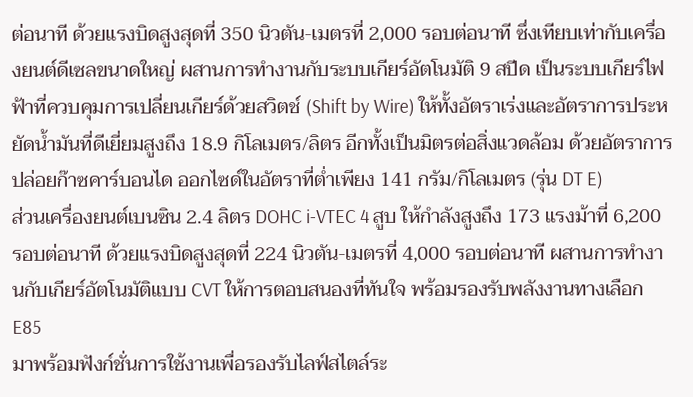ต่อนาที ด้วยแรงบิดสูงสุดที่ 350 นิวตัน-เมตรที่ 2,000 รอบต่อนาที ซึ่งเทียบเท่ากับเครื่องยนต์ดีเซลขนาดใหญ่ ผสานการทำงานกับระบบเกียร์อัตโนมัติ 9 สปีด เป็นระบบเกียร์ไฟฟ้าที่ควบคุมการเปลี่ยนเกียร์ด้วยสวิตช์ (Shift by Wire) ให้ทั้งอัตราเร่งและอัตราการประหยัดน้ำมันที่ดีเยี่ยมสูงถึง 18.9 กิโลเมตร/ลิตร อีกทั้งเป็นมิตรต่อสิ่งแวดล้อม ด้วยอัตราการปล่อยก๊าซคาร์บอนได ออกไซด์ในอัตราที่ต่ำเพียง 141 กรัม/กิโลเมตร (รุ่น DT E)
ส่วนเครื่องยนต์เบนซิน 2.4 ลิตร DOHC i-VTEC 4 สูบ ให้กำลังสูงถึง 173 แรงม้าที่ 6,200 รอบต่อนาที ด้วยแรงบิดสูงสุดที่ 224 นิวตัน-เมตรที่ 4,000 รอบต่อนาที ผสานการทำงานกับเกียร์อัตโนมัติแบบ CVT ให้การตอบสนองที่ทันใจ พร้อมรองรับพลังงานทางเลือก E85
มาพร้อมฟังก์ชั่นการใช้งานเพื่อรองรับไลฟ์สไตล์ระ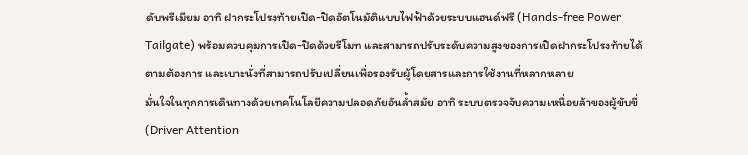ดับพรีเมียม อาทิ ฝากระโปรงท้ายเปิด-ปิดอัตโนมัติแบบไฟฟ้าด้วยระบบแฮนด์ฟรี (Hands-free Power Tailgate) พร้อมควบคุมการเปิด-ปิดด้วยรีโมท และสามารถปรับระดับความสูงของการเปิดฝากระโปรงท้ายได้ตามต้องการ และเบาะนั่งที่สามารถปรับเปลี่ยนเพื่อรองรับผู้โดยสารและการใช้งานที่หลากหลาย
มั่นใจในทุกการเดินทางด้วยเทคโนโลยีความปลอดภัยอันล้ำสมัย อาทิ ระบบตรวจจับความเหนื่อยล้าของผู้ขับขี่ (Driver Attention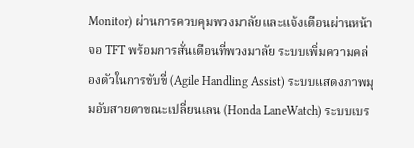Monitor) ผ่านการควบคุมพวงมาลัยและแจ้งเตือนผ่านหน้าจอ TFT พร้อมการสั่นเตือนที่พวงมาลัย ระบบเพิ่มความคล่องตัวในการขับขี่ (Agile Handling Assist) ระบบแสดงภาพมุมอับสายตาขณะเปลี่ยนเลน (Honda LaneWatch) ระบบเบร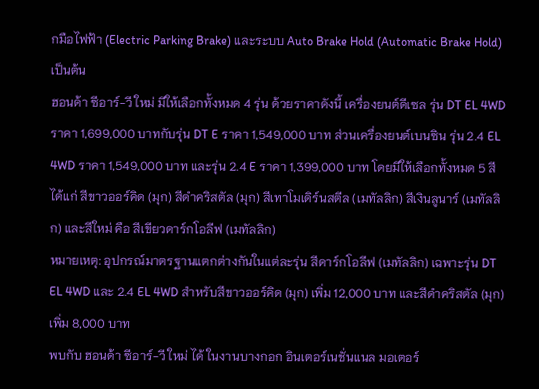กมือไฟฟ้า (Electric Parking Brake) และระบบ Auto Brake Hold (Automatic Brake Hold) เป็นต้น
ฮอนด้า ซีอาร์-วี ใหม่ มีให้เลือกทั้งหมด 4 รุ่น ด้วยราคาดังนี้ เครื่องยนต์ดีเซล รุ่น DT EL 4WD ราคา 1,699,000 บาทกับรุ่น DT E ราคา 1,549,000 บาท ส่วนเครื่องยนต์เบนซิน รุ่น 2.4 EL 4WD ราคา 1,549,000 บาท และรุ่น 2.4 E ราคา 1,399,000 บาท โดยมีให้เลือกทั้งหมด 5 สี ได้แก่ สีขาวออร์คิด (มุก) สีดำคริสตัล (มุก) สีเทาโมเดิร์นสตีล (เมทัลลิก) สีเงินลูนาร์ (เมทัลลิก) และสีใหม่ คือ สีเขียวดาร์กโอลีฟ (เมทัลลิก)
หมายเหตุ: อุปกรณ์มาตรฐานแตกต่างกันในแต่ละรุ่น สีดาร์กโอลีฟ (เมทัลลิก) เฉพาะรุ่น DT EL 4WD และ 2.4 EL 4WD สำหรับสีขาวออร์คิด (มุก) เพิ่ม 12,000 บาท และสีดำคริสตัล (มุก) เพิ่ม 8,000 บาท
พบกับ ฮอนด้า ซีอาร์-วี ใหม่ ได้ ในงานบางกอก อินเตอร์เนชั่นแนล มอเตอร์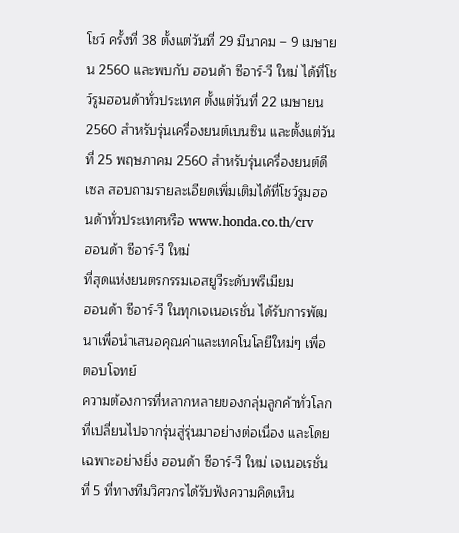โชว์ ครั้งที่ 38 ตั้งแต่วันที่ 29 มีนาคม – 9 เมษายน 2560 และพบกับ ฮอนด้า ซีอาร์-วี ใหม่ ได้ที่โชว์รูมฮอนด้าทั่วประเทศ ตั้งแต่วันที่ 22 เมษายน 2560 สำหรับรุ่นเครื่องยนต์เบนซิน และตั้งแต่วันที่ 25 พฤษภาคม 2560 สำหรับรุ่นเครื่องยนต์ดีเซล สอบถามรายละเอียดเพิ่มเติมได้ที่โชว์รูมฮอนด้าทั่วประเทศหรือ www.honda.co.th/crv
ฮอนด้า ซีอาร์-วี ใหม่
ที่สุดแห่งยนตรกรรมเอสยูวีระดับพรีเมียม
ฮอนด้า ซีอาร์-วี ในทุกเจเนอเรชั่น ได้รับการพัฒนาเพื่อนำเสนอคุณค่าและเทคโนโลยีใหม่ๆ เพื่อตอบโจทย์
ความต้องการที่หลากหลายของกลุ่มลูกค้าทั่วโลกที่เปลี่ยนไปจากรุ่นสู่รุ่นมาอย่างต่อเนื่อง และโดยเฉพาะอย่างยิ่ง ฮอนด้า ซีอาร์-วี ใหม่ เจเนอเรชั่นที่ 5 ที่ทางทีมวิศวกรได้รับฟังความคิดเห็น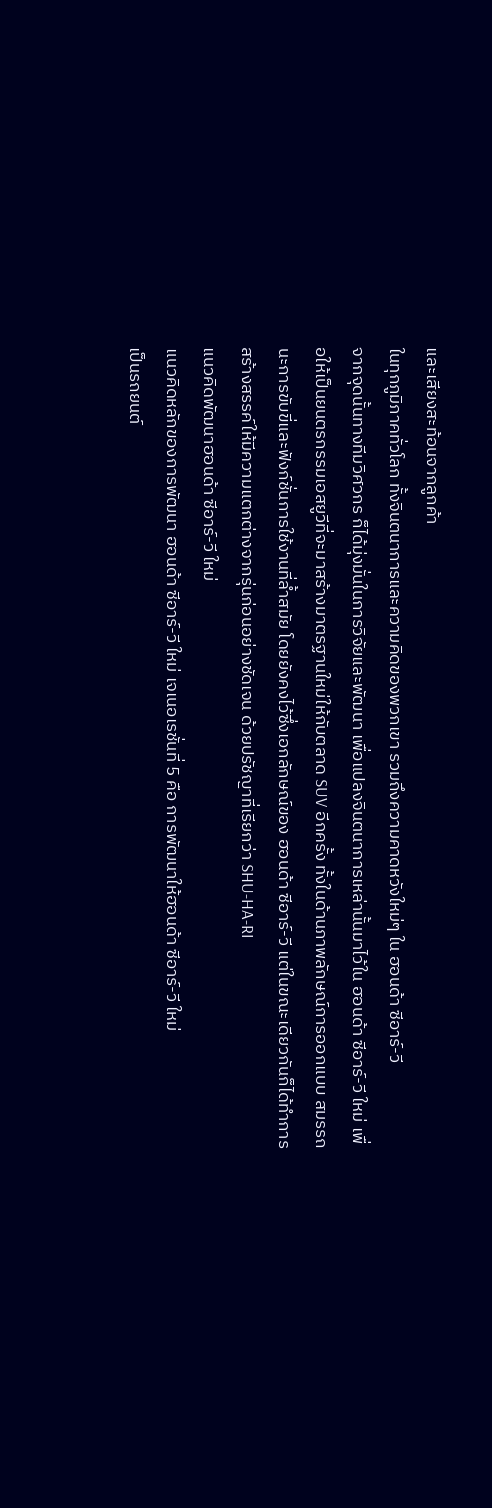และเสียงสะท้อนจากลูกค้า
ในทุกภูมิภาคทั่วโลก ทั้งจินตนาการและความคิดของพวกเขา รวมถึงความคาดหวังใหม่ๆ ใน ฮอนด้า ซีอาร์-วี
จากจุดนั้นทางทีมวิศวกร ก็ได้มุ่งมั่นในการวิจัยและพัฒนา เพื่อแปลงจินตนาการเหล่านั้นมาไว้ใน ฮอนด้า ซีอาร์-วี ใหม่ เพื่อให้เป็นยนตรกรรมเอสยูวีที่จะมาสร้างมาตรฐานใหม่ให้กับตลาด SUV อีกครั้ง ทั้งในด้านภาพลักษณ์การออกแบบ สมรรถนะการขับขี่และฟังก์ชั่นการใช้งานที่ล้ำสมัย โดยยังคงไว้ซึ่งเอกลักษณ์ของ ฮอนด้า ซีอาร์-วี แต่ในขณะเดียวกันก็ได้ทำการสร้างสรรค์ให้มีความแตกต่างจากรุ่นก่อนอย่างชัดเจน ด้วยปรัชญาที่เรียกว่า SHU-HA-RI
แนวคิดพัฒนาฮอนด้า ซีอาร์-วี ใหม่
แนวคิดหลักของการพัฒนา ฮอนด้า ซีอาร์-วี ใหม่ เจเนอเรชั่นที่ 5 คือ การพัฒนาให้ฮอนด้า ซีอาร์-วี ใหม่
เป็นรถยนต์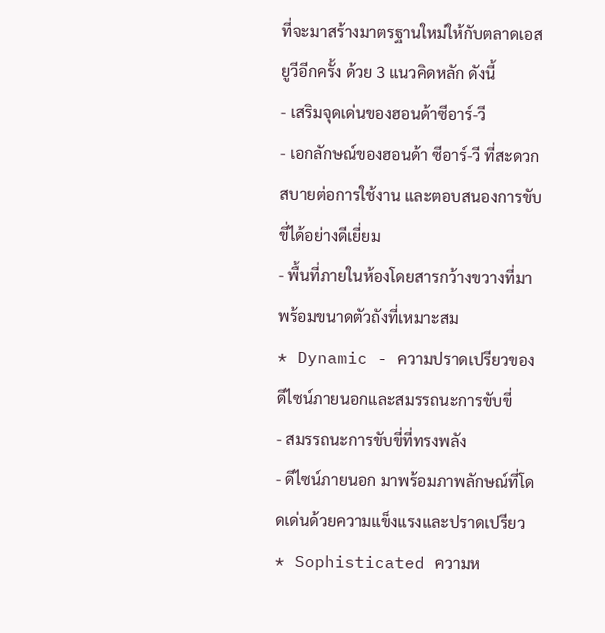ที่จะมาสร้างมาตรฐานใหม่ให้กับตลาดเอสยูวีอีกครั้ง ด้วย 3 แนวคิดหลัก ดังนี้
- เสริมจุดเด่นของฮอนด้าซีอาร์-วี
- เอกลักษณ์ของฮอนด้า ซีอาร์-วี ที่สะดวกสบายต่อการใช้งาน และตอบสนองการขับขี่ได้อย่างดีเยี่ยม
- พื้นที่ภายในห้องโดยสารกว้างขวางที่มาพร้อมขนาดตัวถังที่เหมาะสม
* Dynamic - ความปราดเปรียวของดีไซน์ภายนอกและสมรรถนะการขับขี่
- สมรรถนะการขับขี่ที่ทรงพลัง
- ดีไซน์ภายนอก มาพร้อมภาพลักษณ์ที่โดดเด่นด้วยความแข็งแรงและปราดเปรียว
* Sophisticated ความห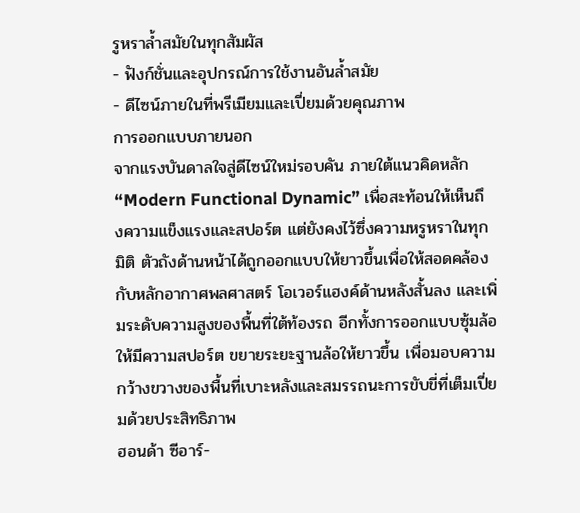รูหราล้ำสมัยในทุกสัมผัส
- ฟังก์ชั่นและอุปกรณ์การใช้งานอันล้ำสมัย
- ดีไซน์ภายในที่พรีเมียมและเปี่ยมด้วยคุณภาพ
การออกแบบภายนอก
จากแรงบันดาลใจสู่ดีไซน์ใหม่รอบคัน ภายใต้แนวคิดหลัก “Modern Functional Dynamic” เพื่อสะท้อนให้เห็นถึงความแข็งแรงและสปอร์ต แต่ยังคงไว้ซึ่งความหรูหราในทุกมิติ ตัวถังด้านหน้าได้ถูกออกแบบให้ยาวขึ้นเพื่อให้สอดคล้องกับหลักอากาศพลศาสตร์ โอเวอร์แฮงค์ด้านหลังสั้นลง และเพิ่มระดับความสูงของพื้นที่ใต้ท้องรถ อีกทั้งการออกแบบซุ้มล้อให้มีความสปอร์ต ขยายระยะฐานล้อให้ยาวขึ้น เพื่อมอบความกว้างขวางของพื้นที่เบาะหลังและสมรรถนะการขับขี่ที่เต็มเปี่ยมด้วยประสิทธิภาพ
ฮอนด้า ซีอาร์-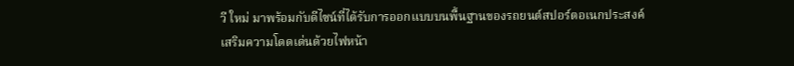วี ใหม่ มาพร้อมกับดีไซน์ที่ได้รับการออกแบบบนพื้นฐานของรถยนต์สปอร์ตอเนกประสงค์
เสริมความโดดเด่นด้วยไฟหน้า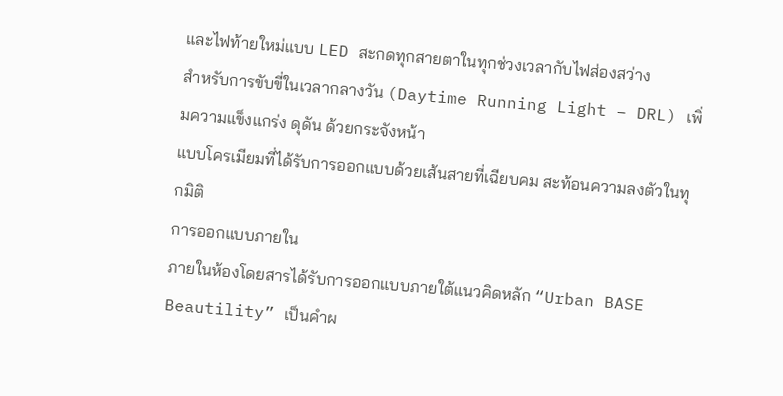และไฟท้ายใหม่แบบ LED สะกดทุกสายตาในทุกช่วงเวลากับไฟส่องสว่าง
สำหรับการขับขี่ในเวลากลางวัน (Daytime Running Light – DRL) เพิ่มความแข็งแกร่ง ดุดัน ด้วยกระจังหน้า
แบบโครเมียมที่ได้รับการออกแบบด้วยเส้นสายที่เฉียบคม สะท้อนความลงตัวในทุกมิติ
การออกแบบภายใน
ภายในห้องโดยสารได้รับการออกแบบภายใต้แนวคิดหลัก “Urban BASE Beautility” เป็นคำผ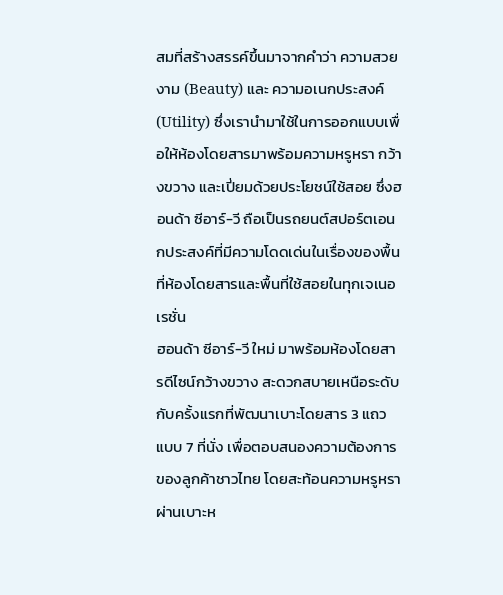สมที่สร้างสรรค์ขึ้นมาจากคำว่า ความสวยงาม (Beauty) และ ความอเนกประสงค์ (Utility) ซึ่งเรานำมาใช้ในการออกแบบเพื่อให้ห้องโดยสารมาพร้อมความหรูหรา กว้างขวาง และเปี่ยมด้วยประโยชน์ใช้สอย ซึ่งฮอนด้า ซีอาร์-วี ถือเป็นรถยนต์สปอร์ตเอนกประสงค์ที่มีความโดดเด่นในเรื่องของพื้นที่ห้องโดยสารและพื้นที่ใช้สอยในทุกเจเนอเรชั่น
ฮอนด้า ซีอาร์-วี ใหม่ มาพร้อมห้องโดยสารดีไซน์กว้างขวาง สะดวกสบายเหนือระดับกับครั้งแรกที่พัฒนาเบาะโดยสาร 3 แถว แบบ 7 ที่นั่ง เพื่อตอบสนองความต้องการของลูกค้าชาวไทย โดยสะท้อนความหรูหราผ่านเบาะห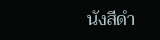นังสีดำ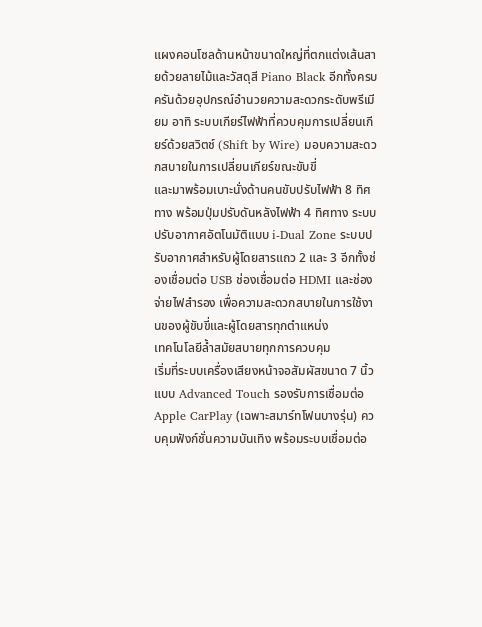แผงคอนโซลด้านหน้าขนาดใหญ่ที่ตกแต่งเส้นสายด้วยลายไม้และวัสดุสี Piano Black อีกทั้งครบครันด้วยอุปกรณ์อำนวยความสะดวกระดับพรีเมียม อาทิ ระบบเกียร์ไฟฟ้าที่ควบคุมการเปลี่ยนเกียร์ด้วยสวิตช์ (Shift by Wire) มอบความสะดวกสบายในการเปลี่ยนเกียร์ขณะขับขี่
และมาพร้อมเบาะนั่งด้านคนขับปรับไฟฟ้า 8 ทิศทาง พร้อมปุ่มปรับดันหลังไฟฟ้า 4 ทิศทาง ระบบปรับอากาศอัตโนมัติแบบ i-Dual Zone ระบบปรับอากาศสำหรับผู้โดยสารแถว 2 และ 3 อีกทั้งช่องเชื่อมต่อ USB ช่องเชื่อมต่อ HDMI และช่องจ่ายไฟสำรอง เพื่อความสะดวกสบายในการใช้งานของผู้ขับขี่และผู้โดยสารทุกตำแหน่ง
เทคโนโลยีล้ำสมัยสบายทุกการควบคุม
เริ่มที่ระบบเครื่องเสียงหน้าจอสัมผัสขนาด 7 นิ้ว แบบ Advanced Touch รองรับการเชื่อมต่อ Apple CarPlay (เฉพาะสมาร์ทโฟนบางรุ่น) ควบคุมฟังก์ชั่นความบันเทิง พร้อมระบบเชื่อมต่อ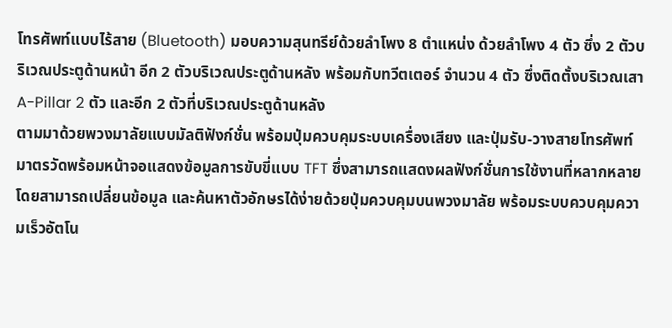โทรศัพท์แบบไร้สาย (Bluetooth) มอบความสุนทรีย์ด้วยลำโพง 8 ตำแหน่ง ด้วยลำโพง 4 ตัว ซึ่ง 2 ตัวบริเวณประตูด้านหน้า อีก 2 ตัวบริเวณประตูด้านหลัง พร้อมกับทวีตเตอร์ จำนวน 4 ตัว ซึ่งติดตั้งบริเวณเสา A-Pillar 2 ตัว และอีก 2 ตัวที่บริเวณประตูด้านหลัง
ตามมาด้วยพวงมาลัยแบบมัลติฟังก์ชั่น พร้อมปุ่มควบคุมระบบเครื่องเสียง และปุ่มรับ-วางสายโทรศัพท์ มาตรวัดพร้อมหน้าจอแสดงข้อมูลการขับขี่แบบ TFT ซึ่งสามารถแสดงผลฟังก์ชั่นการใช้งานที่หลากหลาย โดยสามารถเปลี่ยนข้อมูล และค้นหาตัวอักษรได้ง่ายด้วยปุ่มควบคุมบนพวงมาลัย พร้อมระบบควบคุมความเร็วอัตโน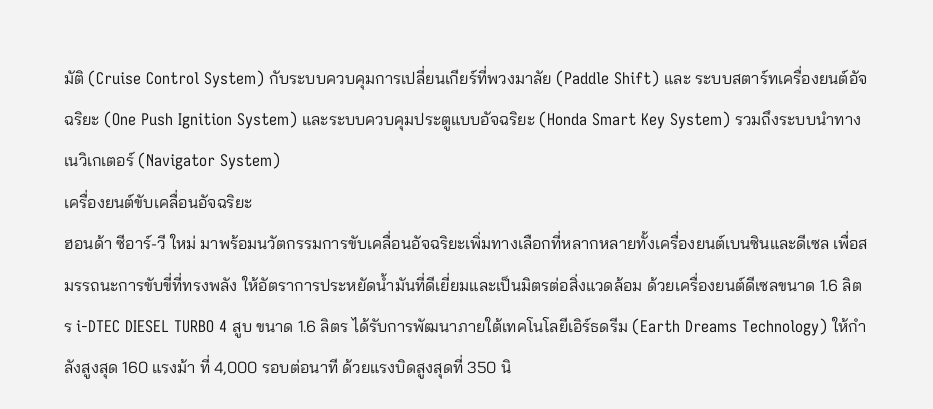มัติ (Cruise Control System) กับระบบควบคุมการเปลี่ยนเกียร์ที่พวงมาลัย (Paddle Shift) และ ระบบสตาร์ทเครื่องยนต์อัจฉริยะ (One Push Ignition System) และระบบควบคุมประตูแบบอัจฉริยะ (Honda Smart Key System) รวมถึงระบบนำทางเนวิเกเตอร์ (Navigator System)
เครื่องยนต์ขับเคลื่อนอัจฉริยะ
ฮอนด้า ซีอาร์-วี ใหม่ มาพร้อมนวัตกรรมการขับเคลื่อนอัจฉริยะเพิ่มทางเลือกที่หลากหลายทั้งเครื่องยนต์เบนซินและดีเซล เพื่อสมรรถนะการขับขี่ที่ทรงพลัง ให้อัตราการประหยัดน้ำมันที่ดีเยี่ยมและเป็นมิตรต่อสิ่งแวดล้อม ด้วยเครื่องยนต์ดีเซลขนาด 1.6 ลิตร i-DTEC DIESEL TURBO 4 สูบ ขนาด 1.6 ลิตร ได้รับการพัฒนาภายใต้เทคโนโลยีเอิร์ธดรีม (Earth Dreams Technology) ให้กำลังสูงสุด 160 แรงม้า ที่ 4,000 รอบต่อนาที ด้วยแรงบิดสูงสุดที่ 350 นิ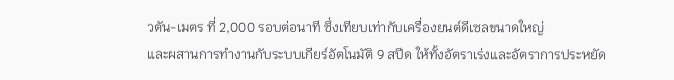วตัน-เมตร ที่ 2,000 รอบต่อนาที ซึ่งเทียบเท่ากับเครื่องยนต์ดีเซลขนาดใหญ่
และผสานการทำงานกับระบบเกียร์อัตโนมัติ 9 สปีด ให้ทั้งอัตราเร่งและอัตราการประหยัด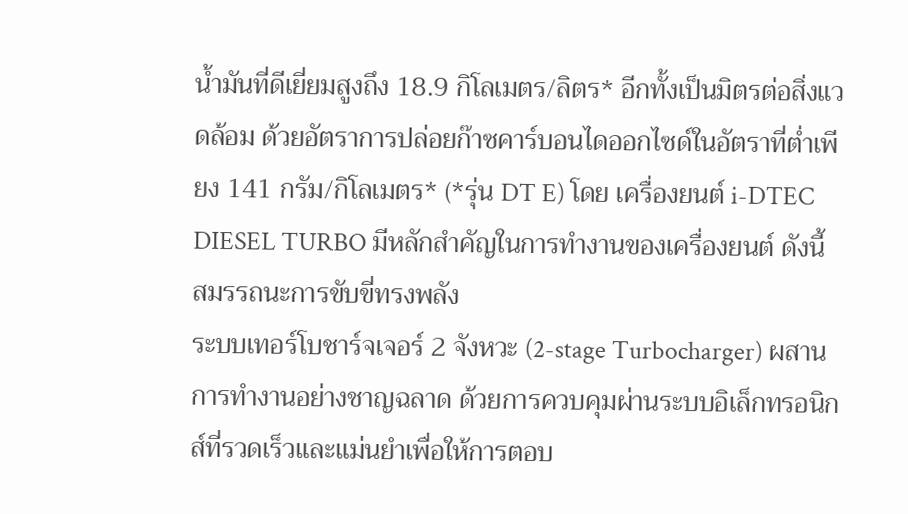น้ำมันที่ดีเยี่ยมสูงถึง 18.9 กิโลเมตร/ลิตร* อีกทั้งเป็นมิตรต่อสิ่งแวดล้อม ด้วยอัตราการปล่อยก๊าซคาร์บอนไดออกไซด์ในอัตราที่ต่ำเพียง 141 กรัม/กิโลเมตร* (*รุ่น DT E) โดย เครื่องยนต์ i-DTEC DIESEL TURBO มีหลักสำคัญในการทำงานของเครื่องยนต์ ดังนี้
สมรรถนะการขับขี่ทรงพลัง
ระบบเทอร์โบชาร์จเจอร์ 2 จังหวะ (2-stage Turbocharger) ผสานการทำงานอย่างชาญฉลาด ด้วยการควบคุมผ่านระบบอิเล็กทรอนิกส์ที่รวดเร็วและแม่นยำเพื่อให้การตอบ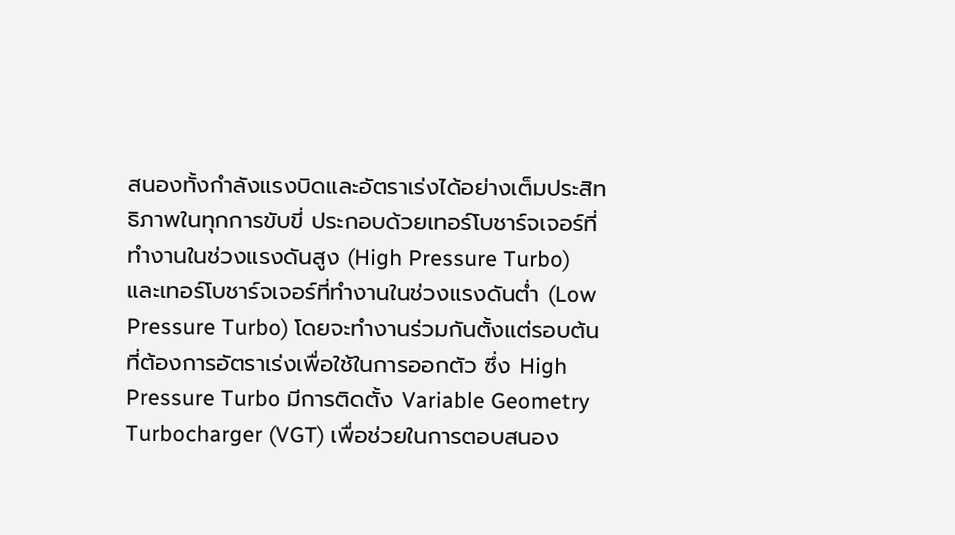สนองทั้งกำลังแรงบิดและอัตราเร่งได้อย่างเต็มประสิทธิภาพในทุกการขับขี่ ประกอบด้วยเทอร์โบชาร์จเจอร์ที่ทำงานในช่วงแรงดันสูง (High Pressure Turbo) และเทอร์โบชาร์จเจอร์ที่ทำงานในช่วงแรงดันต่ำ (Low Pressure Turbo) โดยจะทำงานร่วมกันตั้งแต่รอบต้นที่ต้องการอัตราเร่งเพื่อใช้ในการออกตัว ซึ่ง High Pressure Turbo มีการติดตั้ง Variable Geometry Turbocharger (VGT) เพื่อช่วยในการตอบสนอง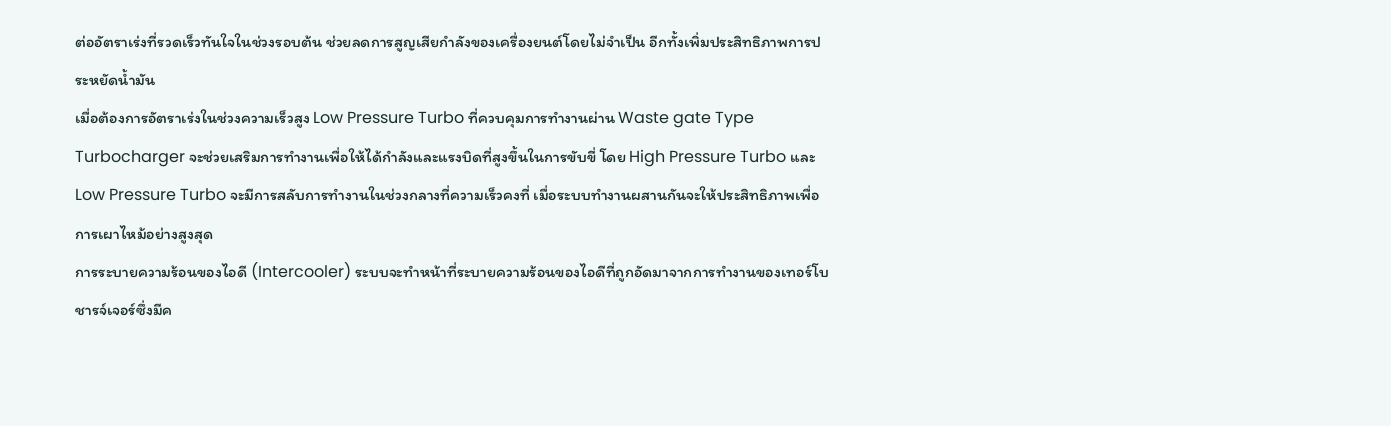ต่ออัตราเร่งที่รวดเร็วทันใจในช่วงรอบต้น ช่วยลดการสูญเสียกำลังของเครื่องยนต์โดยไม่จำเป็น อีกทั้งเพิ่มประสิทธิภาพการประหยัดน้ำมัน
เมื่อต้องการอัตราเร่งในช่วงความเร็วสูง Low Pressure Turbo ที่ควบคุมการทำงานผ่าน Waste gate Type Turbocharger จะช่วยเสริมการทำงานเพื่อให้ได้กำลังและแรงบิดที่สูงขึ้นในการขับขี่ โดย High Pressure Turbo และ Low Pressure Turbo จะมีการสลับการทำงานในช่วงกลางที่ความเร็วคงที่ เมื่อระบบทำงานผสานกันจะให้ประสิทธิภาพเพื่อการเผาไหม้อย่างสูงสุด
การระบายความร้อนของไอดี (Intercooler) ระบบจะทำหน้าที่ระบายความร้อนของไอดีที่ถูกอัดมาจากการทำงานของเทอร์โบชารจ์เจอร์ซึ่งมีค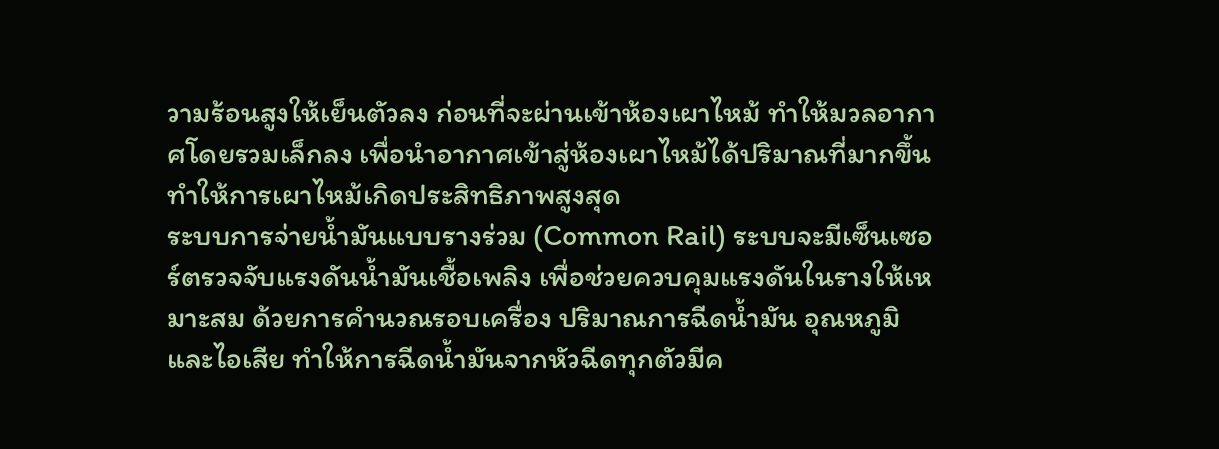วามร้อนสูงให้เย็นตัวลง ก่อนที่จะผ่านเข้าห้องเผาไหม้ ทำให้มวลอากาศโดยรวมเล็กลง เพื่อนำอากาศเข้าสู่ห้องเผาไหม้ได้ปริมาณที่มากขึ้น ทำให้การเผาไหม้เกิดประสิทธิภาพสูงสุด
ระบบการจ่ายน้ำมันแบบรางร่วม (Common Rail) ระบบจะมีเซ็นเซอร์ตรวจจับแรงดันน้ำมันเชื้อเพลิง เพื่อช่วยควบคุมแรงดันในรางให้เหมาะสม ด้วยการคำนวณรอบเครื่อง ปริมาณการฉีดน้ำมัน อุณหภูมิ และไอเสีย ทำให้การฉีดน้ำมันจากหัวฉีดทุกตัวมีค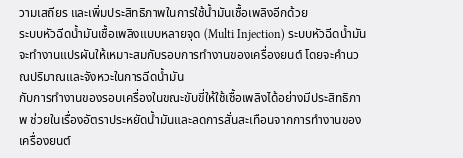วามเสถียร และเพิ่มประสิทธิภาพในการใช้น้ำมันเชื้อเพลิงอีกด้วย
ระบบหัวฉีดน้ำมันเชื้อเพลิงแบบหลายจุด (Multi Injection) ระบบหัวฉีดน้ำมันจะทำงานแปรผันให้เหมาะสมกับรอบการทำงานของเครื่องยนต์ โดยจะคำนวณปริมาณและจังหวะในการฉีดน้ำมัน
กับการทำงานของรอบเครื่องในขณะขับขี่ให้ใช้เชื้อเพลิงได้อย่างมีประสิทธิภาพ ช่วยในเรื่องอัตราประหยัดน้ำมันและลดการสั่นสะเทือนจากการทำงานของเครื่องยนต์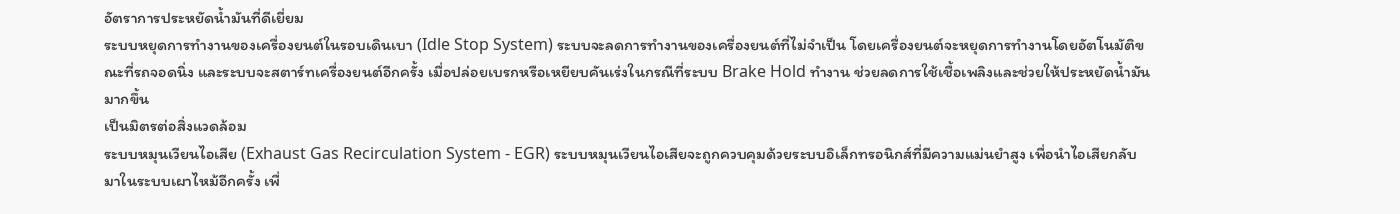อัตราการประหยัดน้ำมันที่ดีเยี่ยม
ระบบหยุดการทำงานของเครื่องยนต์ในรอบเดินเบา (Idle Stop System) ระบบจะลดการทำงานของเครื่องยนต์ที่ไม่จำเป็น โดยเครื่องยนต์จะหยุดการทำงานโดยอัตโนมัติขณะที่รถจอดนิ่ง และระบบจะสตาร์ทเครื่องยนต์อีกครั้ง เมื่อปล่อยเบรกหรือเหยียบคันเร่งในกรณีที่ระบบ Brake Hold ทำงาน ช่วยลดการใช้เชื้อเพลิงและช่วยให้ประหยัดน้ำมันมากขึ้น
เป็นมิตรต่อสิ่งแวดล้อม
ระบบหมุนเวียนไอเสีย (Exhaust Gas Recirculation System - EGR) ระบบหมุนเวียนไอเสียจะถูกควบคุมด้วยระบบอิเล็กทรอนิกส์ที่มีความแม่นยำสูง เพื่อนำไอเสียกลับมาในระบบเผาไหม้อีกครั้ง เพื่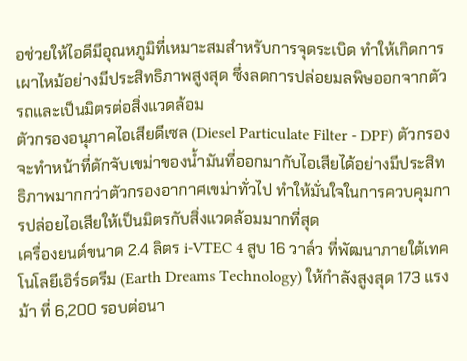อช่วยให้ไอดีมีอุณหภูมิที่เหมาะสมสำหรับการจุดระเบิด ทำให้เกิดการเผาไหม้อย่างมีประสิทธิภาพสูงสุด ซึ่งลดการปล่อยมลพิษออกจากตัวรถและเป็นมิตรต่อสิ่งแวดล้อม
ตัวกรองอนุภาคไอเสียดีเซล (Diesel Particulate Filter - DPF) ตัวกรองจะทำหน้าที่ดักจับเขม่าของน้ำมันที่ออกมากับไอเสียได้อย่างมีประสิทธิภาพมากกว่าตัวกรองอากาศเขม่าทั่วไป ทำให้มั่นใจในการควบคุมการปล่อยไอเสียให้เป็นมิตรกับสิ่งแวดล้อมมากที่สุด
เครื่องยนต์ขนาด 2.4 ลิตร i-VTEC 4 สูบ 16 วาล์ว ที่พัฒนาภายใต้เทคโนโลยีเอิร์ธดรีม (Earth Dreams Technology) ให้กำลังสูงสุด 173 แรงม้า ที่ 6,200 รอบต่อนา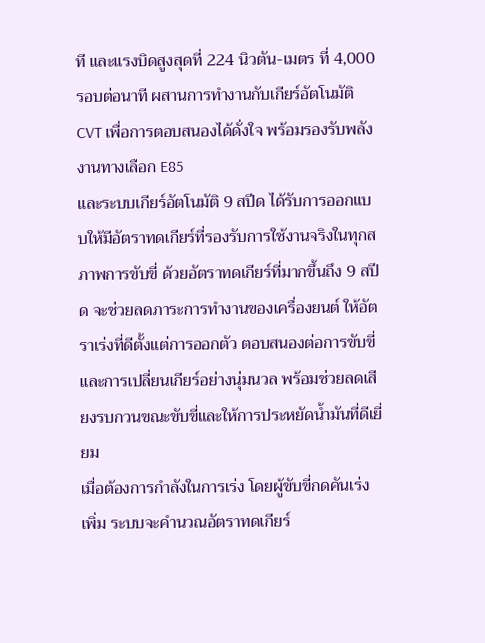ที และแรงบิดสูงสุดที่ 224 นิวตัน-เมตร ที่ 4,000 รอบต่อนาที ผสานการทำงานกับเกียร์อัตโนมัติ CVT เพื่อการตอบสนองได้ดั่งใจ พร้อมรองรับพลังงานทางเลือก E85
และระบบเกียร์อัตโนมัติ 9 สปีด ได้รับการออกแบบให้มีอัตราทดเกียร์ที่รองรับการใช้งานจริงในทุกสภาพการขับขี่ ด้วยอัตราทดเกียร์ที่มากขึ้นถึง 9 สปีด จะช่วยลดภาระการทำงานของเครื่องยนต์ ให้อัตราเร่งที่ดีตั้งแต่การออกตัว ตอบสนองต่อการขับขี่และการเปลี่ยนเกียร์อย่างนุ่มนวล พร้อมช่วยลดเสียงรบกวนขณะขับขี่และให้การประหยัดน้ำมันที่ดีเยี่ยม
เมื่อต้องการกำลังในการเร่ง โดยผู้ขับขี่กดคันเร่งเพิ่ม ระบบจะคำนวณอัตราทดเกียร์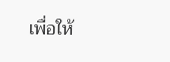เพื่อให้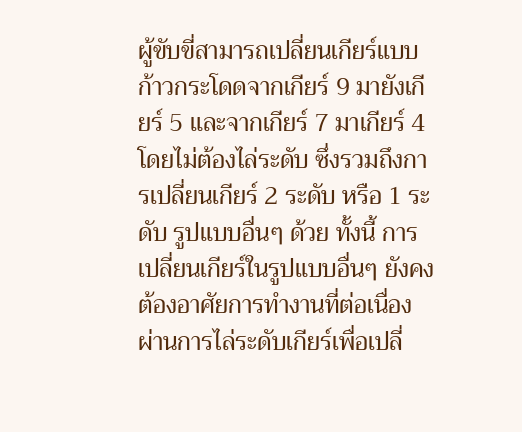ผู้ขับขี่สามารถเปลี่ยนเกียร์แบบก้าวกระโดดจากเกียร์ 9 มายังเกียร์ 5 และจากเกียร์ 7 มาเกียร์ 4 โดยไม่ต้องไล่ระดับ ซึ่งรวมถึงการเปลี่ยนเกียร์ 2 ระดับ หรือ 1 ระดับ รูปแบบอื่นๆ ด้วย ทั้งนี้ การเปลี่ยนเกียร์ในรูปแบบอื่นๆ ยังคงต้องอาศัยการทำงานที่ต่อเนื่อง ผ่านการไล่ระดับเกียร์เพื่อเปลี่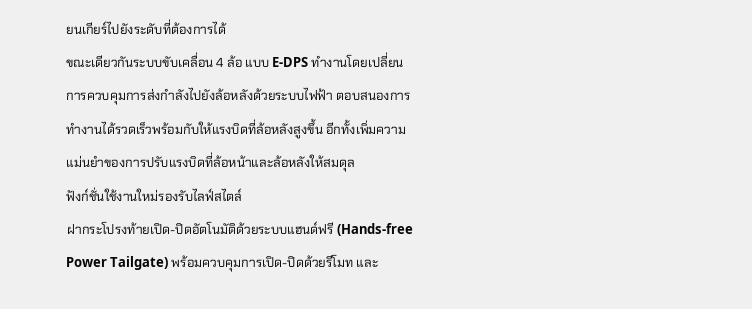ยนเกียร์ไปยังระดับที่ต้องการได้
ขณะเดียวกันระบบขับเคลื่อน 4 ล้อ แบบ E-DPS ทำงานโดยเปลี่ยนการควบคุมการส่งกำลังไปยังล้อหลังด้วยระบบไฟฟ้า ตอบสนองการทำงานได้รวดเร็วพร้อมกับให้แรงบิดที่ล้อหลังสูงขึ้น อีกทั้งเพิ่มความแม่นยำของการปรับแรงบิดที่ล้อหน้าและล้อหลังให้สมดุล
ฟังก์ชั่นใช้งานใหม่รองรับไลฟ์สไตล์
ฝากระโปรงท้ายเปิด-ปิดอัตโนมัติด้วยระบบแฮนด์ฟรี (Hands-free Power Tailgate) พร้อมควบคุมการเปิด-ปิดด้วยรีโมท และ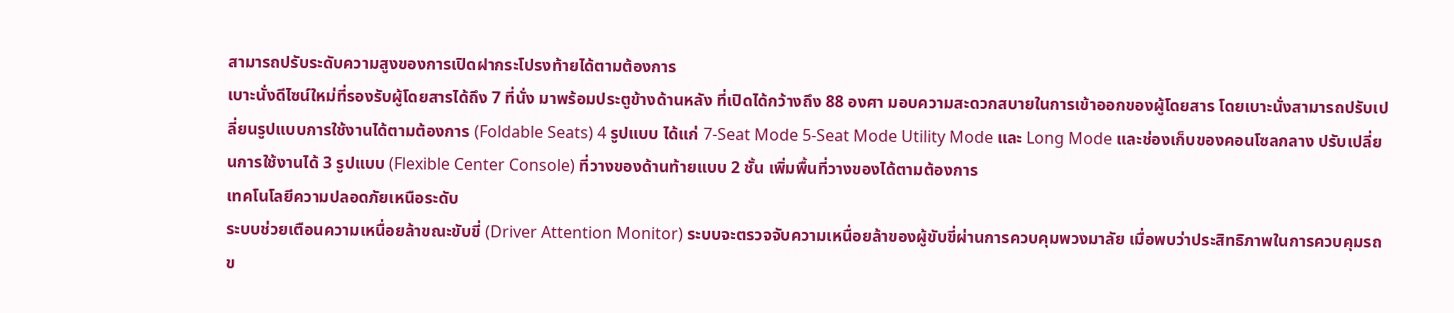สามารถปรับระดับความสูงของการเปิดฝากระโปรงท้ายได้ตามต้องการ
เบาะนั่งดีไซน์ใหม่ที่รองรับผู้โดยสารได้ถึง 7 ที่นั่ง มาพร้อมประตูข้างด้านหลัง ที่เปิดได้กว้างถึง 88 องศา มอบความสะดวกสบายในการเข้าออกของผู้โดยสาร โดยเบาะนั่งสามารถปรับเปลี่ยนรูปแบบการใช้งานได้ตามต้องการ (Foldable Seats) 4 รูปแบบ ได้แก่ 7-Seat Mode 5-Seat Mode Utility Mode และ Long Mode และช่องเก็บของคอนโซลกลาง ปรับเปลี่ยนการใช้งานได้ 3 รูปแบบ (Flexible Center Console) ที่วางของด้านท้ายแบบ 2 ชั้น เพิ่มพื้นที่วางของได้ตามต้องการ
เทคโนโลยีความปลอดภัยเหนือระดับ
ระบบช่วยเตือนความเหนื่อยล้าขณะขับขี่ (Driver Attention Monitor) ระบบจะตรวจจับความเหนื่อยล้าของผู้ขับขี่ผ่านการควบคุมพวงมาลัย เมื่อพบว่าประสิทธิภาพในการควบคุมรถข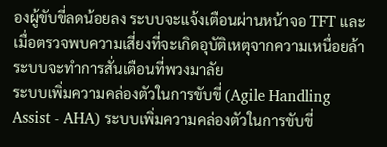องผู้ขับขี่ลดน้อยลง ระบบจะแจ้งเตือนผ่านหน้าจอ TFT และเมื่อตรวจพบความเสี่ยงที่จะเกิดอุบัติเหตุจากความเหนื่อยล้า ระบบจะทำการสั่นเตือนที่พวงมาลัย
ระบบเพิ่มความคล่องตัวในการขับขี่ (Agile Handling Assist - AHA) ระบบเพิ่มความคล่องตัวในการขับขี่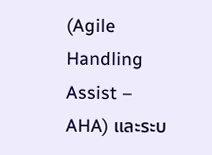(Agile Handling Assist – AHA) และระบ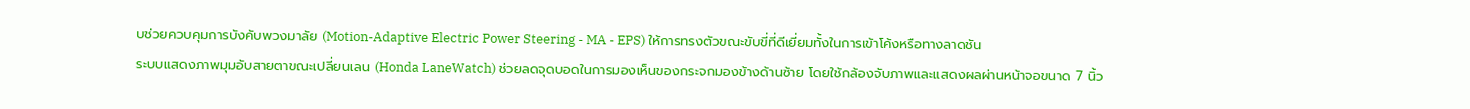บช่วยควบคุมการบังคับพวงมาลัย (Motion-Adaptive Electric Power Steering - MA - EPS) ให้การทรงตัวขณะขับขี่ที่ดีเยี่ยมทั้งในการเข้าโค้งหรือทางลาดชัน
ระบบแสดงภาพมุมอับสายตาขณะเปลี่ยนเลน (Honda LaneWatch) ช่วยลดจุดบอดในการมองเห็นของกระจกมองข้างด้านซ้าย โดยใช้กล้องจับภาพและแสดงผลผ่านหน้าจอขนาด 7 นิ้ว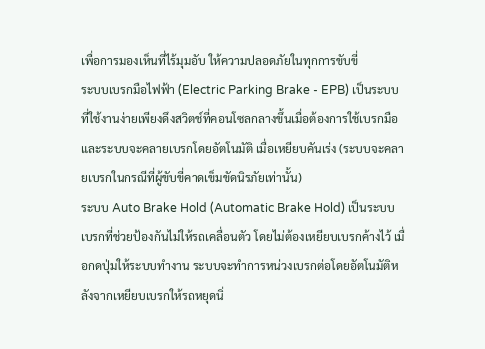เพื่อการมองเห็นที่ไร้มุมอับ ให้ความปลอดภัยในทุกการขับขี่
ระบบเบรกมือไฟฟ้า (Electric Parking Brake - EPB) เป็นระบบที่ใช้งานง่ายเพียงดึงสวิตช์ที่คอนโซลกลางขึ้นเมื่อต้องการใช้เบรกมือ และระบบจะคลายเบรกโดยอัตโนมัติ เมื่อเหยียบคันเร่ง (ระบบจะคลายเบรกในกรณีที่ผู้ขับขี่คาดเข็มขัดนิรภัยเท่านั้น)
ระบบ Auto Brake Hold (Automatic Brake Hold) เป็นระบบเบรกที่ช่วยป้องกันไม่ให้รถเคลื่อนตัว โดยไม่ต้องเหยียบเบรกค้างไว้ เมื่อกดปุ่มให้ระบบทำงาน ระบบจะทำการหน่วงเบรกต่อโดยอัตโนมัติหลังจากเหยียบเบรกให้รถหยุดนิ่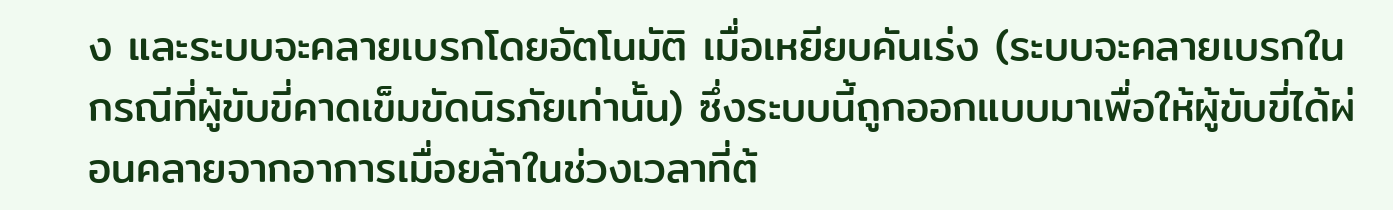ง และระบบจะคลายเบรกโดยอัตโนมัติ เมื่อเหยียบคันเร่ง (ระบบจะคลายเบรกในกรณีที่ผู้ขับขี่คาดเข็มขัดนิรภัยเท่านั้น) ซึ่งระบบนี้ถูกออกแบบมาเพื่อให้ผู้ขับขี่ได้ผ่อนคลายจากอาการเมื่อยล้าในช่วงเวลาที่ต้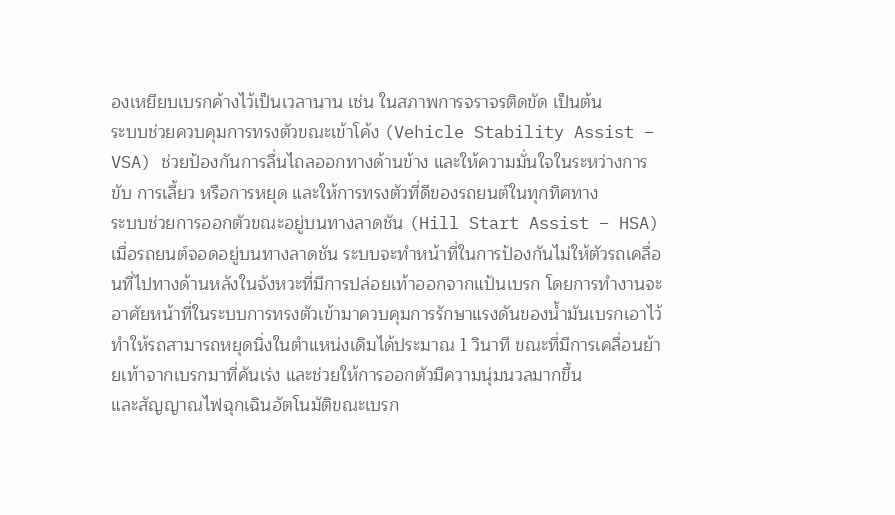องเหยียบเบรกค้างไว้เป็นเวลานาน เช่น ในสภาพการจราจรติดขัด เป็นต้น
ระบบช่วยควบคุมการทรงตัวขณะเข้าโค้ง (Vehicle Stability Assist – VSA) ช่วยป้องกันการลื่นไถลออกทางด้านข้าง และให้ความมั่นใจในระหว่างการขับ การเลี้ยว หรือการหยุด และให้การทรงตัวที่ดีของรถยนต์ในทุกทิศทาง
ระบบช่วยการออกตัวขณะอยู่บนทางลาดชัน (Hill Start Assist – HSA) เมื่อรถยนต์จอดอยู่บนทางลาดชัน ระบบจะทำหน้าที่ในการป้องกันไม่ให้ตัวรถเคลื่อนที่ไปทางด้านหลังในจังหวะที่มีการปล่อยเท้าออกจากแป้นเบรก โดยการทำงานจะอาศัยหน้าที่ในระบบการทรงตัวเข้ามาควบคุมการรักษาแรงดันของน้ำมันเบรกเอาไว้ ทำให้รถสามารถหยุดนิ่งในตำแหน่งเดิมได้ประมาณ 1 วินาที ขณะที่มีการเคลื่อนย้ายเท้าจากเบรกมาที่คันเร่ง และช่วยให้การออกตัวมีความนุ่มนวลมากขึ้น
และสัญญาณไฟฉุกเฉินอัตโนมัติขณะเบรก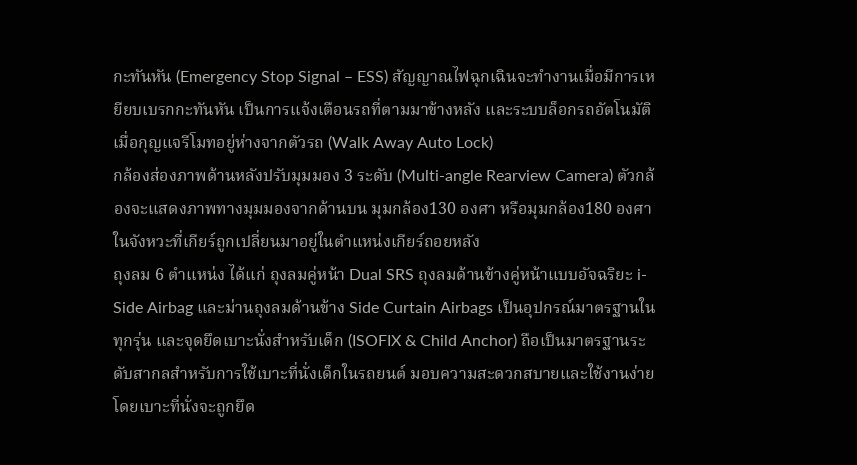กะทันหัน (Emergency Stop Signal – ESS) สัญญาณไฟฉุกเฉินจะทำงานเมื่อมีการเหยียบเบรกกะทันหัน เป็นการแจ้งเตือนรถที่ตามมาข้างหลัง และระบบล็อกรถอัตโนมัติเมื่อกุญแจรีโมทอยู่ห่างจากตัวรถ (Walk Away Auto Lock)
กล้องส่องภาพด้านหลังปรับมุมมอง 3 ระดับ (Multi-angle Rearview Camera) ตัวกล้องจะแสดงภาพทางมุมมองจากด้านบน มุมกล้อง130 องศา หรือมุมกล้อง180 องศา ในจังหวะที่เกียร์ถูกเปลี่ยนมาอยู่ในตำแหน่งเกียร์ถอยหลัง
ถุงลม 6 ตำแหน่ง ได้แก่ ถุงลมคู่หน้า Dual SRS ถุงลมด้านข้างคู่หน้าแบบอัจฉริยะ i-Side Airbag และม่านถุงลมด้านข้าง Side Curtain Airbags เป็นอุปกรณ์มาตรฐานในทุกรุ่น และจุดยึดเบาะนั่งสำหรับเด็ก (ISOFIX & Child Anchor) ถือเป็นมาตรฐานระดับสากลสำหรับการใช้เบาะที่นั่งเด็กในรถยนต์ มอบความสะดวกสบายและใช้งานง่ายโดยเบาะที่นั่งจะถูกยึด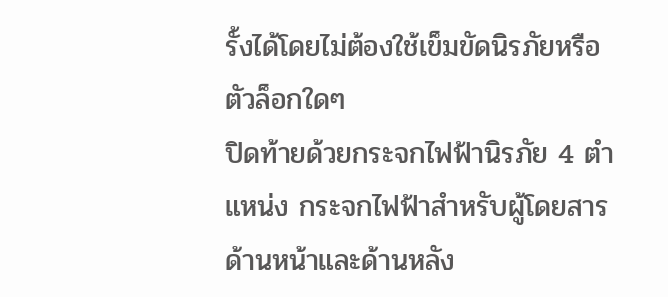รั้งได้โดยไม่ต้องใช้เข็มขัดนิรภัยหรือตัวล็อกใดๆ
ปิดท้ายด้วยกระจกไฟฟ้านิรภัย 4 ตำแหน่ง กระจกไฟฟ้าสำหรับผู้โดยสารด้านหน้าและด้านหลัง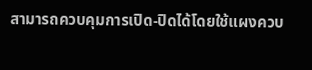สามารถควบคุมการเปิด-ปิดได้โดยใช้แผงควบ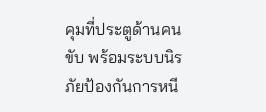คุมที่ประตูด้านคนขับ พร้อมระบบนิรภัยป้องกันการหนี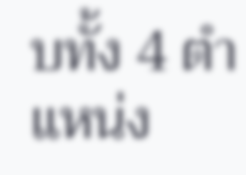บทั้ง 4 ตำแหน่ง